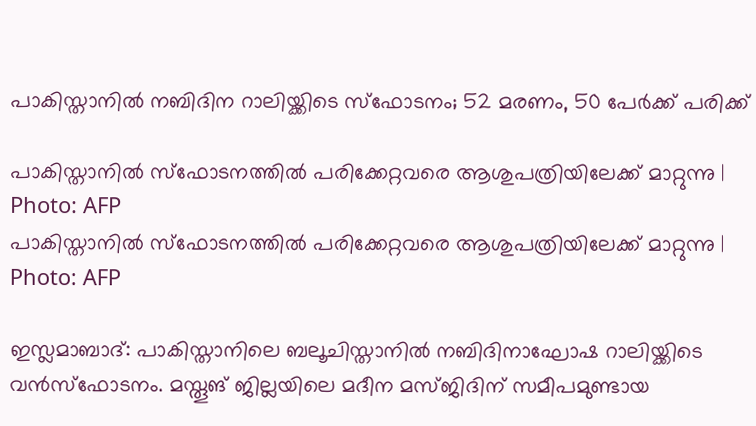പാകിസ്താനിൽ നബിദിന റാലിയ്ക്കിടെ സ്ഫോടനം; 52 മരണം, 50 പേർക്ക് പരിക്ക്

പാകിസ്താനിൽ സ്ഫോടനത്തിൽ പരിക്കേറ്റവരെ ആശുപത്രിയിലേക്ക് മാറ്റുന്നു | Photo: AFP
പാകിസ്താനിൽ സ്ഫോടനത്തിൽ പരിക്കേറ്റവരെ ആശുപത്രിയിലേക്ക് മാറ്റുന്നു | Photo: AFP

ഇസ്ലമാബാദ്: പാകിസ്താനിലെ ബലൂചിസ്താനില്‍ നബിദിനാഘോഷ റാലിയ്ക്കിടെ വന്‍സ്‌ഫോടനം. മസ്തൂങ് ജില്ലയിലെ മദീന മസ്ജിദിന് സമീപമുണ്ടായ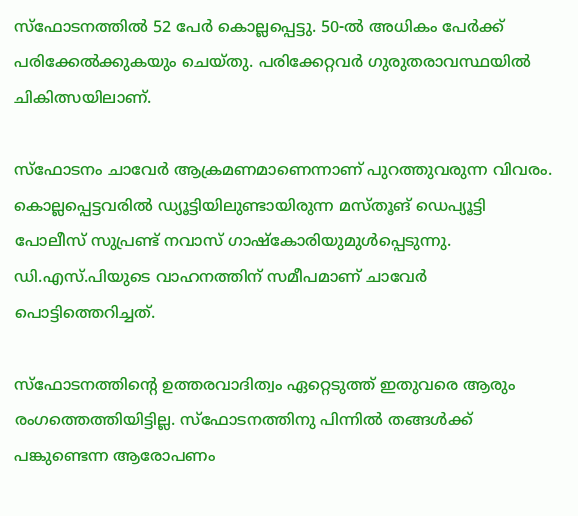സ്‌ഫോടനത്തില്‍ 52 പേര്‍ കൊല്ലപ്പെട്ടു. 50-ൽ അധികം പേര്‍ക്ക് പരിക്കേല്‍ക്കുകയും ചെയ്തു. പരിക്കേറ്റവര്‍ ഗുരുതരാവസ്ഥയില്‍ ചികിത്സയിലാണ്.

സ്‌ഫോടനം ചാവേര്‍ ആക്രമണമാണെന്നാണ് പുറത്തുവരുന്ന വിവരം. കൊല്ലപ്പെട്ടവരില്‍ ഡ്യൂട്ടിയിലുണ്ടായിരുന്ന മസ്തൂങ് ഡെപ്യൂട്ടി പോലീസ് സുപ്രണ്ട് നവാസ് ഗാഷ്‌കോരിയുമുള്‍പ്പെടുന്നു. ഡി.എസ്.പിയുടെ വാഹനത്തിന് സമീപമാണ് ചാവേര്‍ പൊട്ടിത്തെറിച്ചത്.

സ്‌ഫോടനത്തിന്റെ ഉത്തരവാദിത്വം ഏറ്റെടുത്ത് ഇതുവരെ ആരും രംഗത്തെത്തിയിട്ടില്ല. സ്‌ഫോടനത്തിനു പിന്നില്‍ തങ്ങള്‍ക്ക് പങ്കുണ്ടെന്ന ആരോപണം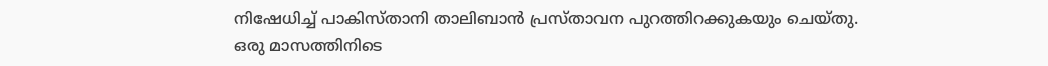നിഷേധിച്ച് പാകിസ്താനി താലിബാന്‍ പ്രസ്താവന പുറത്തിറക്കുകയും ചെയ്തു. ഒരു മാസത്തിനിടെ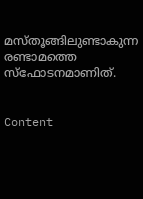മസ്തൂങ്ങിലുണ്ടാകുന്ന രണ്ടാമത്തെ സ്‌ഫോടനമാണിത്.


Content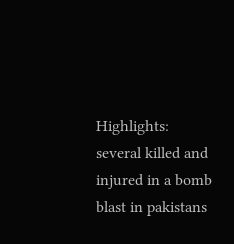Highlights: several killed and injured in a bomb blast in pakistans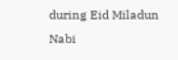during Eid Miladun Nabi